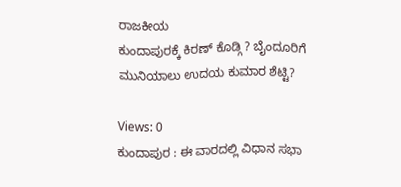ರಾಜಕೀಯ
ಕುಂದಾಪುರಕ್ಕೆ ಕಿರಣ್ ಕೊಡ್ಗಿ ? ಬೈಂದೂರಿಗೆ ಮುನಿಯಾಲು ಉದಯ ಕುಮಾರ ಶೆಟ್ಟಿ?

Views: 0
ಕುಂದಾಪುರ : ಈ ವಾರದಲ್ಲಿ ವಿಧಾನ ಸಭಾ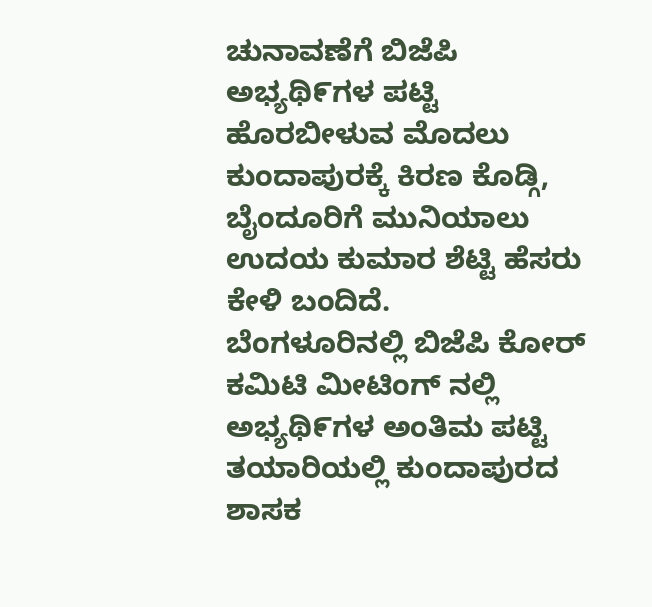ಚುನಾವಣೆಗೆ ಬಿಜೆಪಿ ಅಭ್ಯಥಿ೯ಗಳ ಪಟ್ಟಿ ಹೊರಬೀಳುವ ಮೊದಲು ಕುಂದಾಪುರಕ್ಕೆ ಕಿರಣ ಕೊಡ್ಗಿ, ಬೈಂದೂರಿಗೆ ಮುನಿಯಾಲು ಉದಯ ಕುಮಾರ ಶೆಟ್ಟಿ ಹೆಸರು ಕೇಳಿ ಬಂದಿದೆ.
ಬೆಂಗಳೂರಿನಲ್ಲಿ ಬಿಜೆಪಿ ಕೋರ್ ಕಮಿಟಿ ಮೀಟಿಂಗ್ ನಲ್ಲಿ ಅಭ್ಯಥಿ೯ಗಳ ಅಂತಿಮ ಪಟ್ಟಿ ತಯಾರಿಯಲ್ಲಿ ಕುಂದಾಪುರದ ಶಾಸಕ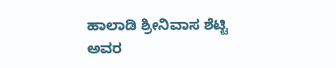ಹಾಲಾಡಿ ಶ್ರೀನಿವಾಸ ಶೆಟ್ಟಿ ಅವರ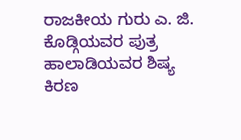ರಾಜಕೀಯ ಗುರು ಎ. ಜಿ. ಕೊಡ್ಗಿಯವರ ಪುತ್ರ ಹಾಲಾಡಿಯವರ ಶಿಷ್ಯ ಕಿರಣ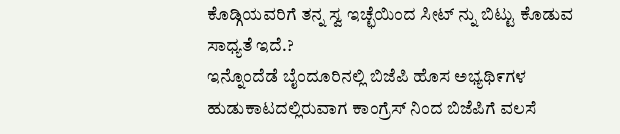ಕೊಡ್ಗಿಯವರಿಗೆ ತನ್ನ ಸ್ವ ಇಚ್ಛೆಯಿಂದ ಸೀಟ್ ನ್ನು ಬಿಟ್ಟು ಕೊಡುವ ಸಾಧ್ಯತೆ ಇದೆ.?
ಇನ್ನೊಂದೆಡೆ ಬೈಂದೂರಿನಲ್ಲಿ ಬಿಜೆಪಿ ಹೊಸ ಅಭ್ಯಥಿ೯ಗಳ ಹುಡುಕಾಟದಲ್ಲಿರುವಾಗ ಕಾಂಗ್ರೆಸ್ ನಿಂದ ಬಿಜೆಪಿಗೆ ವಲಸೆ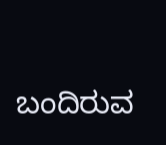ಬಂದಿರುವ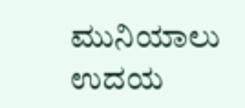ಮುನಿಯಾಲು ಉದಯ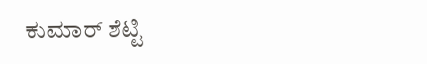ಕುಮಾರ್ ಶೆಟ್ಟಿ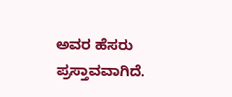ಅವರ ಹೆಸರು ಪ್ರಸ್ತಾವವಾಗಿದೆ.